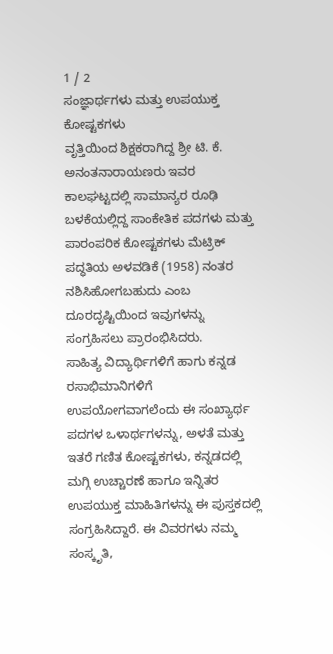1 / 2
ಸಂಜ್ಞಾರ್ಥಗಳು ಮತ್ತು ಉಪಯುಕ್ತ ಕೋಷ್ಟಕಗಳು
ವೃತ್ತಿಯಿಂದ ಶಿಕ್ಷಕರಾಗಿದ್ದ ಶ್ರೀ ಟಿ. ಕೆ. ಅನಂತನಾರಾಯಣರು ಇವರ ಕಾಲಘಟ್ಟದಲ್ಲಿ ಸಾಮಾನ್ಯರ ರೂಢಿ ಬಳಕೆಯಲ್ಲಿದ್ದ ಸಾಂಕೇತಿಕ ಪದಗಳು ಮತ್ತು ಪಾರಂಪರಿಕ ಕೋಷ್ಟಕಗಳು ಮೆಟ್ರಿಕ್ ಪದ್ಧತಿಯ ಅಳವಡಿಕೆ (1958) ನಂತರ ನಶಿಸಿಹೋಗಬಹುದು ಎಂಬ ದೂರದೃಷ್ಟಿಯಿಂದ ಇವುಗಳನ್ನು ಸಂಗ್ರಹಿಸಲು ಪ್ರಾರಂಭಿಸಿದರು.
ಸಾಹಿತ್ಯ ವಿದ್ಯಾರ್ಥಿಗಳಿಗೆ ಹಾಗು ಕನ್ನಡ ರಸಾಭಿಮಾನಿಗಳಿಗೆ ಉಪಯೋಗವಾಗಲೆಂದು ಈ ಸಂಖ್ಯಾರ್ಥ ಪದಗಳ ಒಳಾರ್ಥಗಳನ್ನು, ಅಳತೆ ಮತ್ತು ಇತರೆ ಗಣಿತ ಕೋಷ್ಟಕಗಳು, ಕನ್ನಡದಲ್ಲಿ ಮಗ್ಗಿ ಉಚ್ಚಾರಣೆ ಹಾಗೂ ಇನ್ನಿತರ ಉಪಯುಕ್ತ ಮಾಹಿತಿಗಳನ್ನು ಈ ಪುಸ್ತಕದಲ್ಲಿ ಸಂಗ್ರಹಿಸಿದ್ದಾರೆ. ಈ ವಿವರಗಳು ನಮ್ಮ ಸಂಸ್ಕೃತಿ,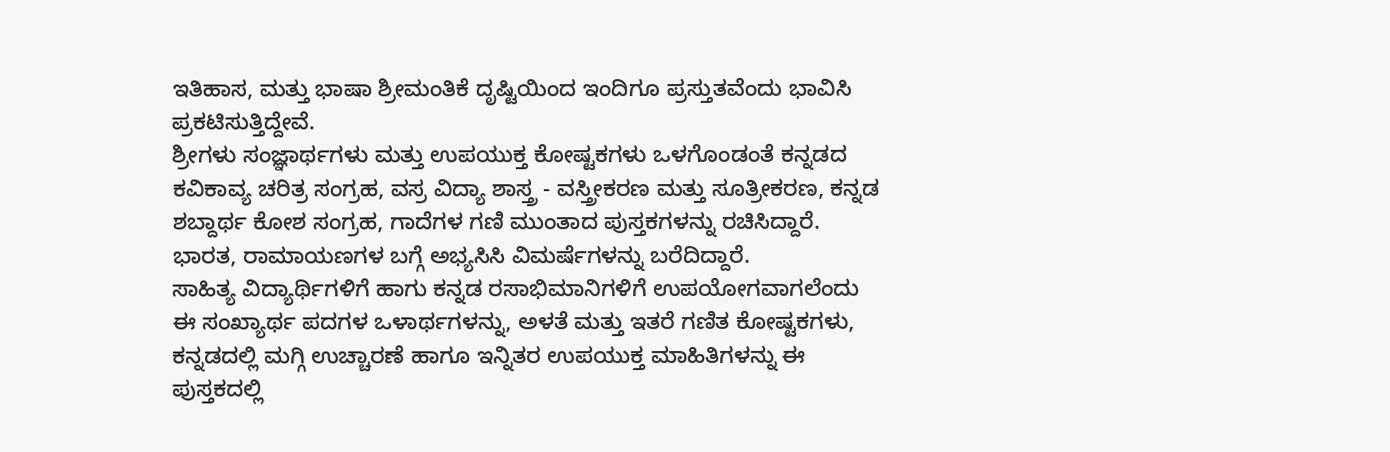ಇತಿಹಾಸ, ಮತ್ತು ಭಾಷಾ ಶ್ರೀಮಂತಿಕೆ ದೃಷ್ಟಿಯಿಂದ ಇಂದಿಗೂ ಪ್ರಸ್ತುತವೆಂದು ಭಾವಿಸಿ ಪ್ರಕಟಿಸುತ್ತಿದ್ದೇವೆ.
ಶ್ರೀಗಳು ಸಂಜ್ಞಾರ್ಥಗಳು ಮತ್ತು ಉಪಯುಕ್ತ ಕೋಷ್ಟಕಗಳು ಒಳಗೊಂಡಂತೆ ಕನ್ನಡದ ಕವಿಕಾವ್ಯ ಚರಿತ್ರ ಸಂಗ್ರಹ, ವಸ್ರ ವಿದ್ಯಾ ಶಾಸ್ತ್ರ - ವಸ್ತ್ರೀಕರಣ ಮತ್ತು ಸೂತ್ರೀಕರಣ, ಕನ್ನಡ ಶಬ್ದಾರ್ಥ ಕೋಶ ಸಂಗ್ರಹ, ಗಾದೆಗಳ ಗಣಿ ಮುಂತಾದ ಪುಸ್ತಕಗಳನ್ನು ರಚಿಸಿದ್ದಾರೆ. ಭಾರತ, ರಾಮಾಯಣಗಳ ಬಗ್ಗೆ ಅಭ್ಯಸಿಸಿ ವಿಮರ್ಷೆಗಳನ್ನು ಬರೆದಿದ್ದಾರೆ.
ಸಾಹಿತ್ಯ ವಿದ್ಯಾರ್ಥಿಗಳಿಗೆ ಹಾಗು ಕನ್ನಡ ರಸಾಭಿಮಾನಿಗಳಿಗೆ ಉಪಯೋಗವಾಗಲೆಂದು ಈ ಸಂಖ್ಯಾರ್ಥ ಪದಗಳ ಒಳಾರ್ಥಗಳನ್ನು, ಅಳತೆ ಮತ್ತು ಇತರೆ ಗಣಿತ ಕೋಷ್ಟಕಗಳು, ಕನ್ನಡದಲ್ಲಿ ಮಗ್ಗಿ ಉಚ್ಚಾರಣೆ ಹಾಗೂ ಇನ್ನಿತರ ಉಪಯುಕ್ತ ಮಾಹಿತಿಗಳನ್ನು ಈ ಪುಸ್ತಕದಲ್ಲಿ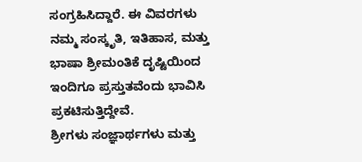ಸಂಗ್ರಹಿಸಿದ್ದಾರೆ. ಈ ವಿವರಗಳು ನಮ್ಮ ಸಂಸ್ಕೃತಿ, ಇತಿಹಾಸ, ಮತ್ತು ಭಾಷಾ ಶ್ರೀಮಂತಿಕೆ ದೃಷ್ಟಿಯಿಂದ ಇಂದಿಗೂ ಪ್ರಸ್ತುತವೆಂದು ಭಾವಿಸಿ ಪ್ರಕಟಿಸುತ್ತಿದ್ದೇವೆ.
ಶ್ರೀಗಳು ಸಂಜ್ಞಾರ್ಥಗಳು ಮತ್ತು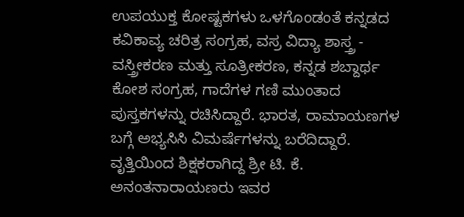ಉಪಯುಕ್ತ ಕೋಷ್ಟಕಗಳು ಒಳಗೊಂಡಂತೆ ಕನ್ನಡದ ಕವಿಕಾವ್ಯ ಚರಿತ್ರ ಸಂಗ್ರಹ, ವಸ್ರ ವಿದ್ಯಾ ಶಾಸ್ತ್ರ - ವಸ್ತ್ರೀಕರಣ ಮತ್ತು ಸೂತ್ರೀಕರಣ, ಕನ್ನಡ ಶಬ್ದಾರ್ಥ ಕೋಶ ಸಂಗ್ರಹ, ಗಾದೆಗಳ ಗಣಿ ಮುಂತಾದ ಪುಸ್ತಕಗಳನ್ನು ರಚಿಸಿದ್ದಾರೆ. ಭಾರತ, ರಾಮಾಯಣಗಳ ಬಗ್ಗೆ ಅಭ್ಯಸಿಸಿ ವಿಮರ್ಷೆಗಳನ್ನು ಬರೆದಿದ್ದಾರೆ.
ವೃತ್ತಿಯಿಂದ ಶಿಕ್ಷಕರಾಗಿದ್ದ ಶ್ರೀ ಟಿ. ಕೆ. ಅನಂತನಾರಾಯಣರು ಇವರ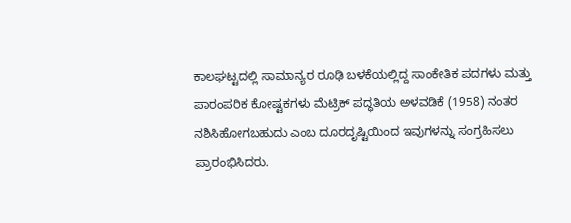ಕಾಲಘಟ್ಟದಲ್ಲಿ ಸಾಮಾನ್ಯರ ರೂಢಿ ಬಳಕೆಯಲ್ಲಿದ್ದ ಸಾಂಕೇತಿಕ ಪದಗಳು ಮತ್ತು ಪಾರಂಪರಿಕ ಕೋಷ್ಟಕಗಳು ಮೆಟ್ರಿಕ್ ಪದ್ಧತಿಯ ಅಳವಡಿಕೆ (1958) ನಂತರ ನಶಿಸಿಹೋಗಬಹುದು ಎಂಬ ದೂರದೃಷ್ಟಿಯಿಂದ ಇವುಗಳನ್ನು ಸಂಗ್ರಹಿಸಲು ಪ್ರಾರಂಭಿಸಿದರು.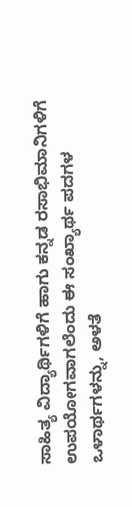ಸಾಹಿತ್ಯ ವಿದ್ಯಾರ್ಥಿಗಳಿಗೆ ಹಾಗು ಕನ್ನಡ ರಸಾಭಿಮಾನಿಗಳಿಗೆ ಉಪಯೋಗವಾಗಲೆಂದು ಈ ಸಂಖ್ಯಾರ್ಥ ಪದಗಳ ಒಳಾರ್ಥಗಳನ್ನು, ಅಳತೆ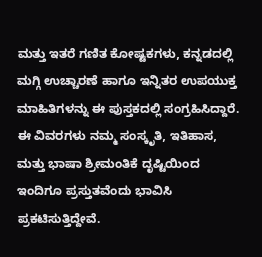ಮತ್ತು ಇತರೆ ಗಣಿತ ಕೋಷ್ಟಕಗಳು, ಕನ್ನಡದಲ್ಲಿ ಮಗ್ಗಿ ಉಚ್ಚಾರಣೆ ಹಾಗೂ ಇನ್ನಿತರ ಉಪಯುಕ್ತ ಮಾಹಿತಿಗಳನ್ನು ಈ ಪುಸ್ತಕದಲ್ಲಿ ಸಂಗ್ರಹಿಸಿದ್ದಾರೆ. ಈ ವಿವರಗಳು ನಮ್ಮ ಸಂಸ್ಕೃತಿ, ಇತಿಹಾಸ, ಮತ್ತು ಭಾಷಾ ಶ್ರೀಮಂತಿಕೆ ದೃಷ್ಟಿಯಿಂದ ಇಂದಿಗೂ ಪ್ರಸ್ತುತವೆಂದು ಭಾವಿಸಿ ಪ್ರಕಟಿಸುತ್ತಿದ್ದೇವೆ.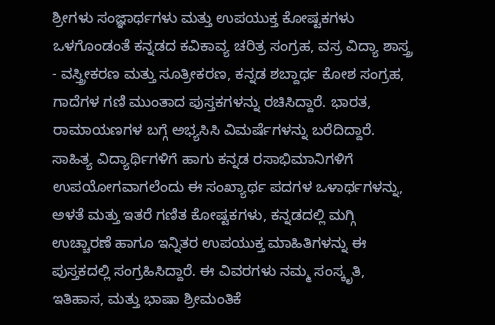ಶ್ರೀಗಳು ಸಂಜ್ಞಾರ್ಥಗಳು ಮತ್ತು ಉಪಯುಕ್ತ ಕೋಷ್ಟಕಗಳು ಒಳಗೊಂಡಂತೆ ಕನ್ನಡದ ಕವಿಕಾವ್ಯ ಚರಿತ್ರ ಸಂಗ್ರಹ, ವಸ್ರ ವಿದ್ಯಾ ಶಾಸ್ತ್ರ - ವಸ್ತ್ರೀಕರಣ ಮತ್ತು ಸೂತ್ರೀಕರಣ, ಕನ್ನಡ ಶಬ್ದಾರ್ಥ ಕೋಶ ಸಂಗ್ರಹ, ಗಾದೆಗಳ ಗಣಿ ಮುಂತಾದ ಪುಸ್ತಕಗಳನ್ನು ರಚಿಸಿದ್ದಾರೆ. ಭಾರತ, ರಾಮಾಯಣಗಳ ಬಗ್ಗೆ ಅಭ್ಯಸಿಸಿ ವಿಮರ್ಷೆಗಳನ್ನು ಬರೆದಿದ್ದಾರೆ.
ಸಾಹಿತ್ಯ ವಿದ್ಯಾರ್ಥಿಗಳಿಗೆ ಹಾಗು ಕನ್ನಡ ರಸಾಭಿಮಾನಿಗಳಿಗೆ ಉಪಯೋಗವಾಗಲೆಂದು ಈ ಸಂಖ್ಯಾರ್ಥ ಪದಗಳ ಒಳಾರ್ಥಗಳನ್ನು, ಅಳತೆ ಮತ್ತು ಇತರೆ ಗಣಿತ ಕೋಷ್ಟಕಗಳು, ಕನ್ನಡದಲ್ಲಿ ಮಗ್ಗಿ ಉಚ್ಚಾರಣೆ ಹಾಗೂ ಇನ್ನಿತರ ಉಪಯುಕ್ತ ಮಾಹಿತಿಗಳನ್ನು ಈ ಪುಸ್ತಕದಲ್ಲಿ ಸಂಗ್ರಹಿಸಿದ್ದಾರೆ. ಈ ವಿವರಗಳು ನಮ್ಮ ಸಂಸ್ಕೃತಿ, ಇತಿಹಾಸ, ಮತ್ತು ಭಾಷಾ ಶ್ರೀಮಂತಿಕೆ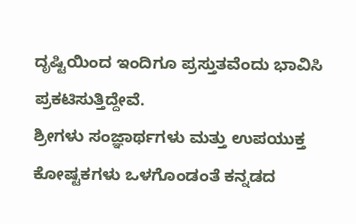ದೃಷ್ಟಿಯಿಂದ ಇಂದಿಗೂ ಪ್ರಸ್ತುತವೆಂದು ಭಾವಿಸಿ ಪ್ರಕಟಿಸುತ್ತಿದ್ದೇವೆ.
ಶ್ರೀಗಳು ಸಂಜ್ಞಾರ್ಥಗಳು ಮತ್ತು ಉಪಯುಕ್ತ ಕೋಷ್ಟಕಗಳು ಒಳಗೊಂಡಂತೆ ಕನ್ನಡದ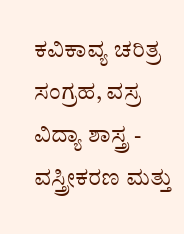ಕವಿಕಾವ್ಯ ಚರಿತ್ರ ಸಂಗ್ರಹ, ವಸ್ರ ವಿದ್ಯಾ ಶಾಸ್ತ್ರ - ವಸ್ತ್ರೀಕರಣ ಮತ್ತು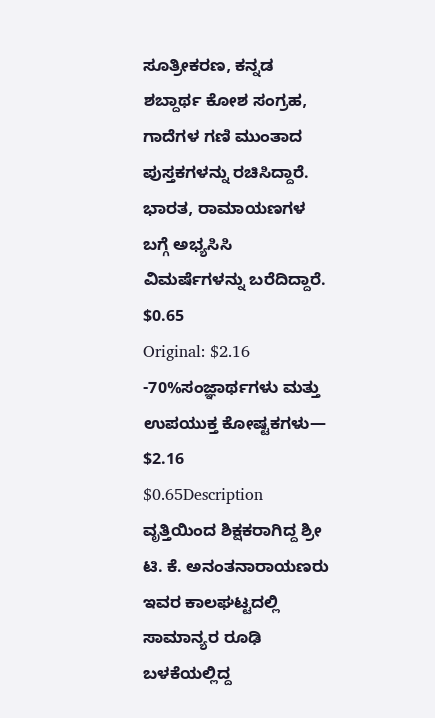ಸೂತ್ರೀಕರಣ, ಕನ್ನಡ ಶಬ್ದಾರ್ಥ ಕೋಶ ಸಂಗ್ರಹ, ಗಾದೆಗಳ ಗಣಿ ಮುಂತಾದ ಪುಸ್ತಕಗಳನ್ನು ರಚಿಸಿದ್ದಾರೆ. ಭಾರತ, ರಾಮಾಯಣಗಳ ಬಗ್ಗೆ ಅಭ್ಯಸಿಸಿ ವಿಮರ್ಷೆಗಳನ್ನು ಬರೆದಿದ್ದಾರೆ.
$0.65
Original: $2.16
-70%ಸಂಜ್ಞಾರ್ಥಗಳು ಮತ್ತು ಉಪಯುಕ್ತ ಕೋಷ್ಟಕಗಳು—
$2.16
$0.65Description
ವೃತ್ತಿಯಿಂದ ಶಿಕ್ಷಕರಾಗಿದ್ದ ಶ್ರೀ ಟಿ. ಕೆ. ಅನಂತನಾರಾಯಣರು ಇವರ ಕಾಲಘಟ್ಟದಲ್ಲಿ ಸಾಮಾನ್ಯರ ರೂಢಿ ಬಳಕೆಯಲ್ಲಿದ್ದ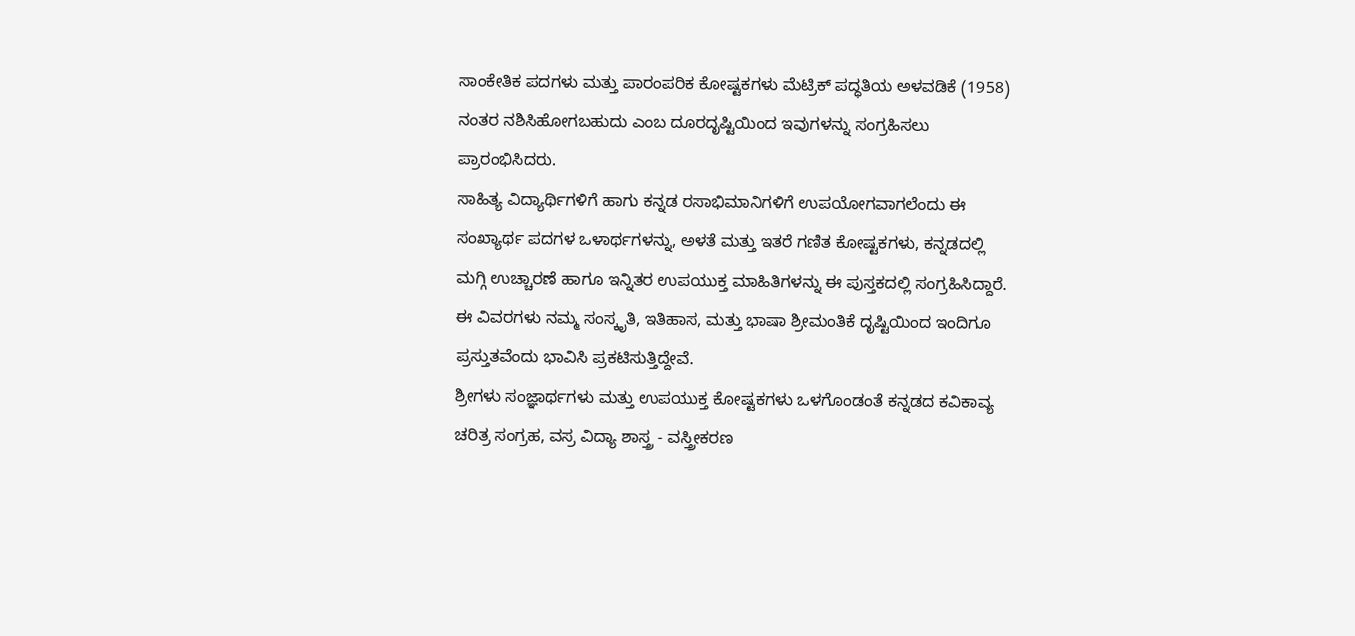ಸಾಂಕೇತಿಕ ಪದಗಳು ಮತ್ತು ಪಾರಂಪರಿಕ ಕೋಷ್ಟಕಗಳು ಮೆಟ್ರಿಕ್ ಪದ್ಧತಿಯ ಅಳವಡಿಕೆ (1958) ನಂತರ ನಶಿಸಿಹೋಗಬಹುದು ಎಂಬ ದೂರದೃಷ್ಟಿಯಿಂದ ಇವುಗಳನ್ನು ಸಂಗ್ರಹಿಸಲು ಪ್ರಾರಂಭಿಸಿದರು.
ಸಾಹಿತ್ಯ ವಿದ್ಯಾರ್ಥಿಗಳಿಗೆ ಹಾಗು ಕನ್ನಡ ರಸಾಭಿಮಾನಿಗಳಿಗೆ ಉಪಯೋಗವಾಗಲೆಂದು ಈ ಸಂಖ್ಯಾರ್ಥ ಪದಗಳ ಒಳಾರ್ಥಗಳನ್ನು, ಅಳತೆ ಮತ್ತು ಇತರೆ ಗಣಿತ ಕೋಷ್ಟಕಗಳು, ಕನ್ನಡದಲ್ಲಿ ಮಗ್ಗಿ ಉಚ್ಚಾರಣೆ ಹಾಗೂ ಇನ್ನಿತರ ಉಪಯುಕ್ತ ಮಾಹಿತಿಗಳನ್ನು ಈ ಪುಸ್ತಕದಲ್ಲಿ ಸಂಗ್ರಹಿಸಿದ್ದಾರೆ. ಈ ವಿವರಗಳು ನಮ್ಮ ಸಂಸ್ಕೃತಿ, ಇತಿಹಾಸ, ಮತ್ತು ಭಾಷಾ ಶ್ರೀಮಂತಿಕೆ ದೃಷ್ಟಿಯಿಂದ ಇಂದಿಗೂ ಪ್ರಸ್ತುತವೆಂದು ಭಾವಿಸಿ ಪ್ರಕಟಿಸುತ್ತಿದ್ದೇವೆ.
ಶ್ರೀಗಳು ಸಂಜ್ಞಾರ್ಥಗಳು ಮತ್ತು ಉಪಯುಕ್ತ ಕೋಷ್ಟಕಗಳು ಒಳಗೊಂಡಂತೆ ಕನ್ನಡದ ಕವಿಕಾವ್ಯ ಚರಿತ್ರ ಸಂಗ್ರಹ, ವಸ್ರ ವಿದ್ಯಾ ಶಾಸ್ತ್ರ - ವಸ್ತ್ರೀಕರಣ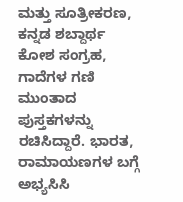ಮತ್ತು ಸೂತ್ರೀಕರಣ, ಕನ್ನಡ ಶಬ್ದಾರ್ಥ ಕೋಶ ಸಂಗ್ರಹ, ಗಾದೆಗಳ ಗಣಿ ಮುಂತಾದ ಪುಸ್ತಕಗಳನ್ನು ರಚಿಸಿದ್ದಾರೆ. ಭಾರತ, ರಾಮಾಯಣಗಳ ಬಗ್ಗೆ ಅಭ್ಯಸಿಸಿ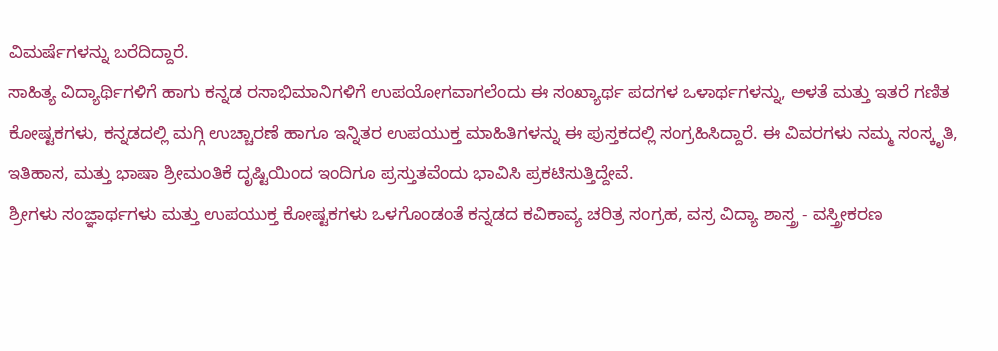ವಿಮರ್ಷೆಗಳನ್ನು ಬರೆದಿದ್ದಾರೆ.
ಸಾಹಿತ್ಯ ವಿದ್ಯಾರ್ಥಿಗಳಿಗೆ ಹಾಗು ಕನ್ನಡ ರಸಾಭಿಮಾನಿಗಳಿಗೆ ಉಪಯೋಗವಾಗಲೆಂದು ಈ ಸಂಖ್ಯಾರ್ಥ ಪದಗಳ ಒಳಾರ್ಥಗಳನ್ನು, ಅಳತೆ ಮತ್ತು ಇತರೆ ಗಣಿತ ಕೋಷ್ಟಕಗಳು, ಕನ್ನಡದಲ್ಲಿ ಮಗ್ಗಿ ಉಚ್ಚಾರಣೆ ಹಾಗೂ ಇನ್ನಿತರ ಉಪಯುಕ್ತ ಮಾಹಿತಿಗಳನ್ನು ಈ ಪುಸ್ತಕದಲ್ಲಿ ಸಂಗ್ರಹಿಸಿದ್ದಾರೆ. ಈ ವಿವರಗಳು ನಮ್ಮ ಸಂಸ್ಕೃತಿ, ಇತಿಹಾಸ, ಮತ್ತು ಭಾಷಾ ಶ್ರೀಮಂತಿಕೆ ದೃಷ್ಟಿಯಿಂದ ಇಂದಿಗೂ ಪ್ರಸ್ತುತವೆಂದು ಭಾವಿಸಿ ಪ್ರಕಟಿಸುತ್ತಿದ್ದೇವೆ.
ಶ್ರೀಗಳು ಸಂಜ್ಞಾರ್ಥಗಳು ಮತ್ತು ಉಪಯುಕ್ತ ಕೋಷ್ಟಕಗಳು ಒಳಗೊಂಡಂತೆ ಕನ್ನಡದ ಕವಿಕಾವ್ಯ ಚರಿತ್ರ ಸಂಗ್ರಹ, ವಸ್ರ ವಿದ್ಯಾ ಶಾಸ್ತ್ರ - ವಸ್ತ್ರೀಕರಣ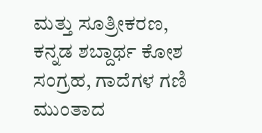ಮತ್ತು ಸೂತ್ರೀಕರಣ, ಕನ್ನಡ ಶಬ್ದಾರ್ಥ ಕೋಶ ಸಂಗ್ರಹ, ಗಾದೆಗಳ ಗಣಿ ಮುಂತಾದ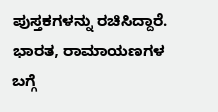ಪುಸ್ತಕಗಳನ್ನು ರಚಿಸಿದ್ದಾರೆ. ಭಾರತ, ರಾಮಾಯಣಗಳ ಬಗ್ಗೆ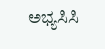ಅಭ್ಯಸಿಸಿ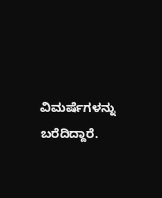ವಿಮರ್ಷೆಗಳನ್ನು ಬರೆದಿದ್ದಾರೆ.